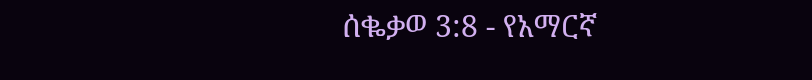ሰቈቃወ 3:8 - የአማርኛ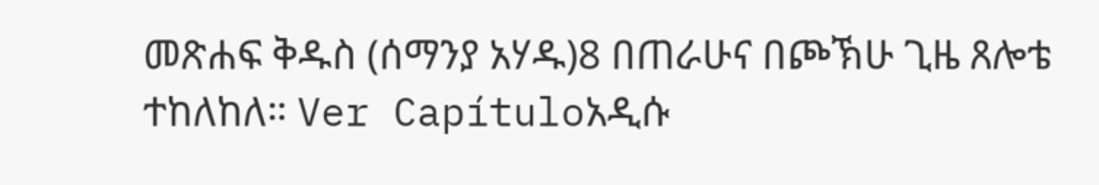መጽሐፍ ቅዱስ (ሰማንያ አሃዱ)8 በጠራሁና በጮኽሁ ጊዜ ጸሎቴ ተከለከለ። Ver Capítuloአዲሱ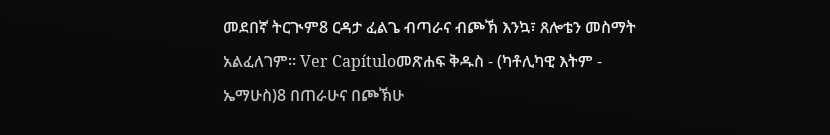መደበኛ ትርጒም8 ርዳታ ፈልጌ ብጣራና ብጮኽ እንኳ፣ ጸሎቴን መስማት አልፈለገም። Ver Capítuloመጽሐፍ ቅዱስ - (ካቶሊካዊ እትም - ኤማሁስ)8 በጠራሁና በጮኽሁ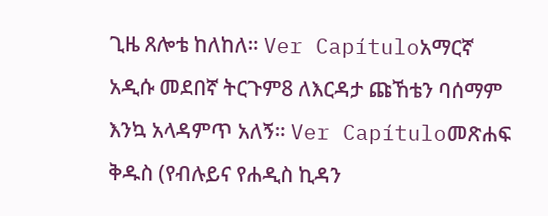ጊዜ ጸሎቴ ከለከለ። Ver Capítuloአማርኛ አዲሱ መደበኛ ትርጉም8 ለእርዳታ ጩኸቴን ባሰማም እንኳ አላዳምጥ አለኝ። Ver Capítuloመጽሐፍ ቅዱስ (የብሉይና የሐዲስ ኪዳን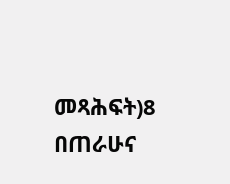መጻሕፍት)8 በጠራሁና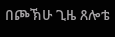በጮኽሁ ጊዜ ጸሎቴ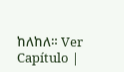ከለከለ። Ver Capítulo |